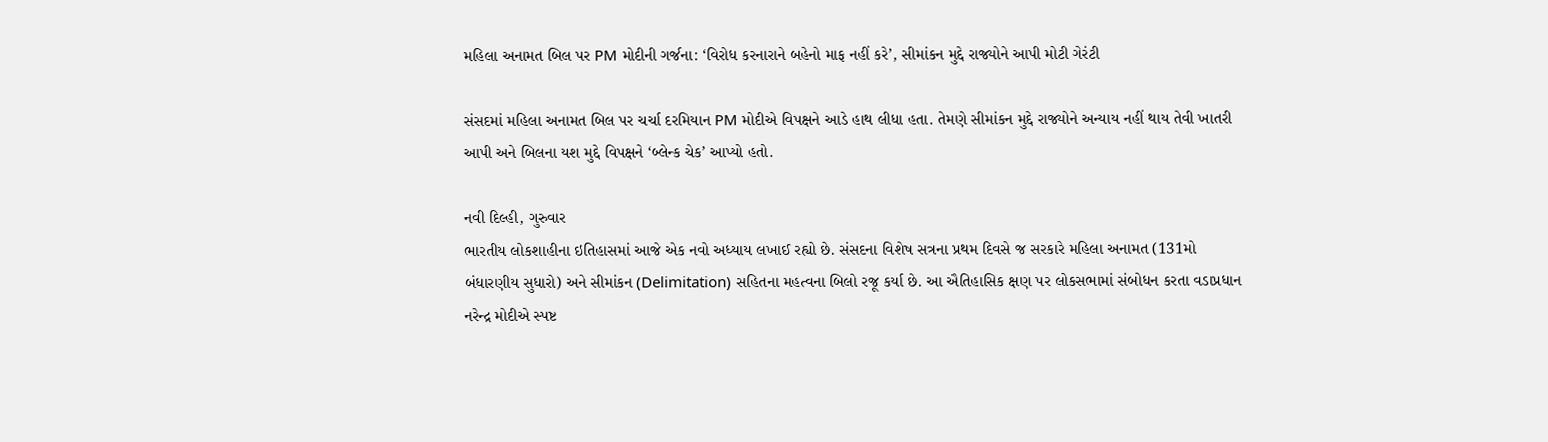મહિલા અનામત બિલ પર PM મોદીની ગર્જના: ‘વિરોધ કરનારાને બહેનો માફ નહીં કરે’, સીમાંકન મુદ્દે રાજ્યોને આપી મોટી ગેરંટી

સંસદમાં મહિલા અનામત બિલ પર ચર્ચા દરમિયાન PM મોદીએ વિપક્ષને આડે હાથ લીધા હતા. તેમણે સીમાંકન મુદ્દે રાજ્યોને અન્યાય નહીં થાય તેવી ખાતરી આપી અને બિલના યશ મુદ્દે વિપક્ષને ‘બ્લેન્ક ચેક’ આપ્યો હતો.

નવી દિલ્હી, ગુરુવાર
ભારતીય લોકશાહીના ઇતિહાસમાં આજે એક નવો અધ્યાય લખાઈ રહ્યો છે. સંસદના વિશેષ સત્રના પ્રથમ દિવસે જ સરકારે મહિલા અનામત (131મો બંધારણીય સુધારો) અને સીમાંકન (Delimitation) સહિતના મહત્વના બિલો રજૂ કર્યા છે. આ ઐતિહાસિક ક્ષણ પર લોકસભામાં સંબોધન કરતા વડાપ્રધાન નરેન્દ્ર મોદીએ સ્પષ્ટ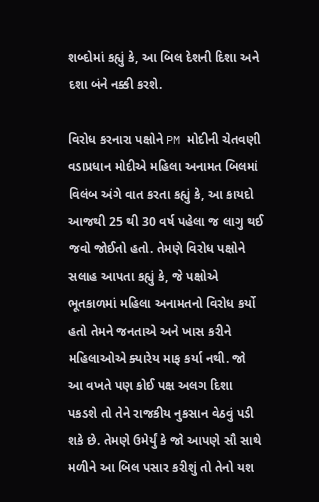શબ્દોમાં કહ્યું કે, આ બિલ દેશની દિશા અને દશા બંને નક્કી કરશે.

વિરોધ કરનારા પક્ષોને PM મોદીની ચેતવણી
વડાપ્રધાન મોદીએ મહિલા અનામત બિલમાં વિલંબ અંગે વાત કરતા કહ્યું કે, આ કાયદો આજથી 25 થી 30 વર્ષ પહેલા જ લાગુ થઈ જવો જોઈતો હતો. તેમણે વિરોધ પક્ષોને સલાહ આપતા કહ્યું કે, જે પક્ષોએ ભૂતકાળમાં મહિલા અનામતનો વિરોધ કર્યો હતો તેમને જનતાએ અને ખાસ કરીને મહિલાઓએ ક્યારેય માફ કર્યા નથી. જો આ વખતે પણ કોઈ પક્ષ અલગ દિશા પકડશે તો તેને રાજકીય નુકસાન વેઠવું પડી શકે છે. તેમણે ઉમેર્યું કે જો આપણે સૌ સાથે મળીને આ બિલ પસાર કરીશું તો તેનો યશ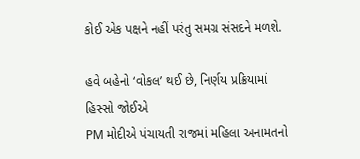કોઈ એક પક્ષને નહીં પરંતુ સમગ્ર સંસદને મળશે.

હવે બહેનો ‘વોકલ’ થઈ છે, નિર્ણય પ્રક્રિયામાં હિસ્સો જોઈએ
PM મોદીએ પંચાયતી રાજમાં મહિલા અનામતનો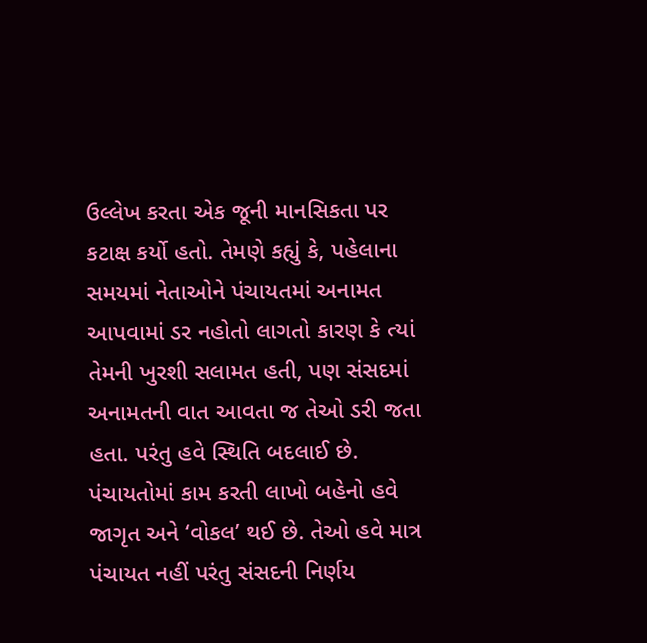ઉલ્લેખ કરતા એક જૂની માનસિકતા પર કટાક્ષ કર્યો હતો. તેમણે કહ્યું કે, પહેલાના સમયમાં નેતાઓને પંચાયતમાં અનામત આપવામાં ડર નહોતો લાગતો કારણ કે ત્યાં તેમની ખુરશી સલામત હતી, પણ સંસદમાં અનામતની વાત આવતા જ તેઓ ડરી જતા હતા. પરંતુ હવે સ્થિતિ બદલાઈ છે. પંચાયતોમાં કામ કરતી લાખો બહેનો હવે જાગૃત અને ‘વોકલ’ થઈ છે. તેઓ હવે માત્ર પંચાયત નહીં પરંતુ સંસદની નિર્ણય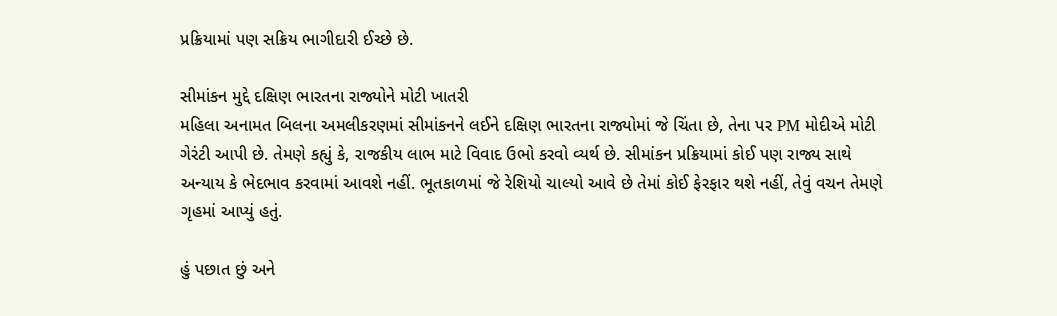પ્રક્રિયામાં પણ સક્રિય ભાગીદારી ઈચ્છે છે.

સીમાંકન મુદ્દે દક્ષિણ ભારતના રાજ્યોને મોટી ખાતરી
મહિલા અનામત બિલના અમલીકરણમાં સીમાંકનને લઈને દક્ષિણ ભારતના રાજ્યોમાં જે ચિંતા છે, તેના પર PM મોદીએ મોટી ગેરંટી આપી છે. તેમણે કહ્યું કે, રાજકીય લાભ માટે વિવાદ ઉભો કરવો વ્યર્થ છે. સીમાંકન પ્રક્રિયામાં કોઈ પણ રાજ્ય સાથે અન્યાય કે ભેદભાવ કરવામાં આવશે નહીં. ભૂતકાળમાં જે રેશિયો ચાલ્યો આવે છે તેમાં કોઈ ફેરફાર થશે નહીં, તેવું વચન તેમણે ગૃહમાં આપ્યું હતું.

હું પછાત છું અને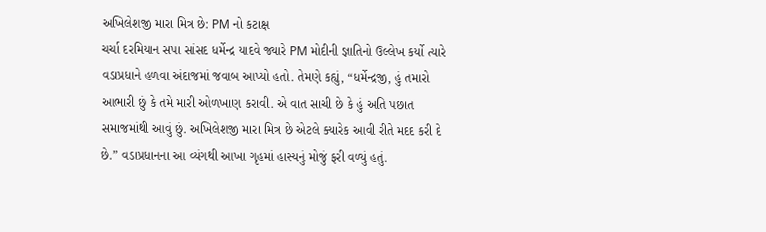અખિલેશજી મારા મિત્ર છે: PM નો કટાક્ષ
ચર્ચા દરમિયાન સપા સાંસદ ધર્મેન્દ્ર યાદવે જ્યારે PM મોદીની જ્ઞાતિનો ઉલ્લેખ કર્યો ત્યારે વડાપ્રધાને હળવા અંદાજમાં જવાબ આપ્યો હતો. તેમણે કહ્યું, “ધર્મેન્દ્રજી, હું તમારો આભારી છું કે તમે મારી ઓળખાણ કરાવી. એ વાત સાચી છે કે હું અતિ પછાત સમાજમાંથી આવું છું. અખિલેશજી મારા મિત્ર છે એટલે ક્યારેક આવી રીતે મદદ કરી દે છે.” વડાપ્રધાનના આ વ્યંગથી આખા ગૃહમાં હાસ્યનું મોજું ફરી વળ્યું હતું.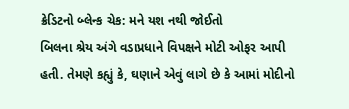ક્રેડિટનો બ્લેન્ક ચેક: મને યશ નથી જોઈતો
બિલના શ્રેય અંગે વડાપ્રધાને વિપક્ષને મોટી ઓફર આપી હતી. તેમણે કહ્યું કે, ઘણાને એવું લાગે છે કે આમાં મોદીનો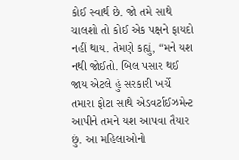કોઈ સ્વાર્થ છે. જો તમે સાથે ચાલશો તો કોઈ એક પક્ષને ફાયદો નહીં થાય. તેમણે કહ્યું, “મને યશ નથી જોઈતો. બિલ પસાર થઈ જાય એટલે હું સરકારી ખર્ચે તમારા ફોટા સાથે એડવર્ટાઈઝમેન્ટ આપીને તમને યશ આપવા તૈયાર છું. આ મહિલાઓનો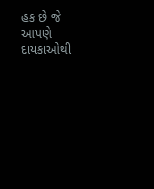હક છે જે આપણે દાયકાઓથી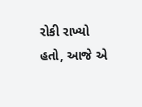રોકી રાખ્યો હતો, આજે એ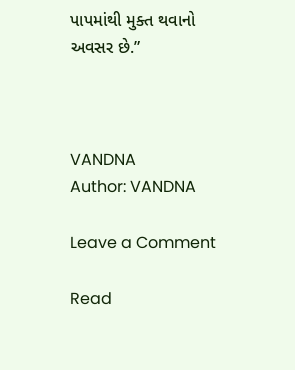પાપમાંથી મુક્ત થવાનો અવસર છે.”



VANDNA
Author: VANDNA

Leave a Comment

Read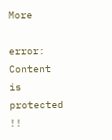More

error: Content is protected !!